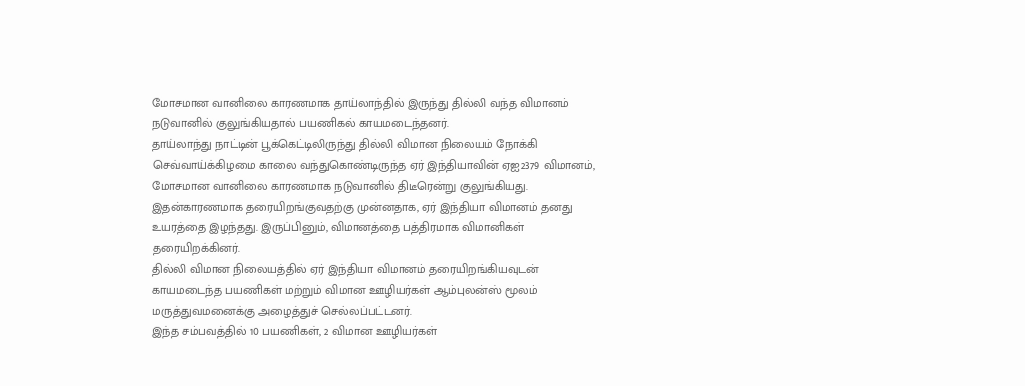மோசமான வானிலை காரணமாக தாய்லாந்தில் இருந்து தில்லி வந்த விமானம் நடுவானில் குலுங்கியதால் பயணிகல் காயமடைந்தனர்.
தாய்லாந்து நாட்டின் பூக்கெட்டிலிருந்து தில்லி விமான நிலையம் நோக்கி செவ்வாய்க்கிழமை காலை வந்துகொண்டிருந்த ஏர் இந்தியாவின் ஏஐ2379 விமானம், மோசமான வானிலை காரணமாக நடுவானில் திடீரென்று குலுங்கியது.
இதன்காரணமாக தரையிறங்குவதற்கு முன்னதாக, ஏர் இந்தியா விமானம் தனது உயரத்தை இழந்தது. இருப்பினும், விமானத்தை பத்திரமாக விமானிகள் தரையிறக்கினர்.
தில்லி விமான நிலையத்தில் ஏர் இந்தியா விமானம் தரையிறங்கியவுடன் காயமடைந்த பயணிகள் மற்றும் விமான ஊழியர்கள் ஆம்புலன்ஸ் மூலம் மருத்துவமனைக்கு அழைத்துச் செல்லப்பட்டனர்.
இந்த சம்பவத்தில் 10 பயணிகள், 2 விமான ஊழியர்கள்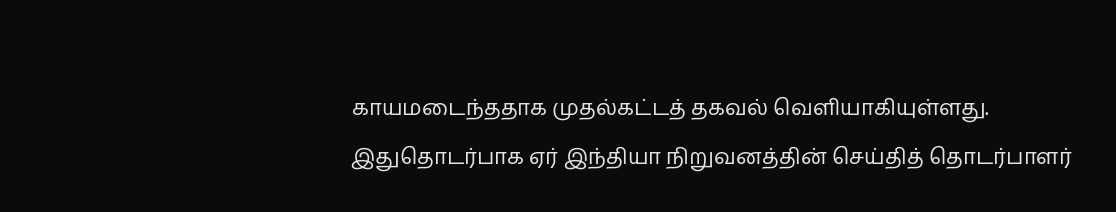காயமடைந்ததாக முதல்கட்டத் தகவல் வெளியாகியுள்ளது.
இதுதொடர்பாக ஏர் இந்தியா நிறுவனத்தின் செய்தித் தொடர்பாளர்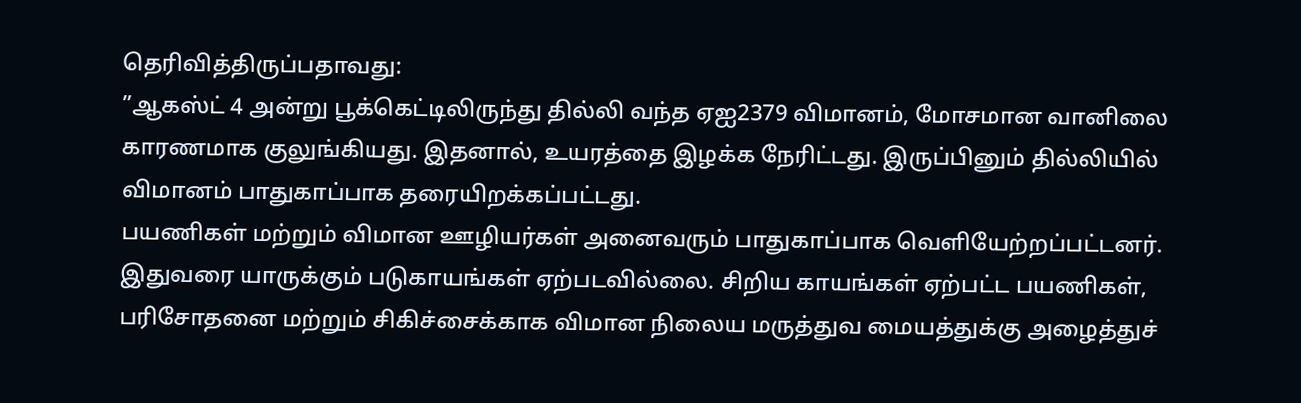தெரிவித்திருப்பதாவது:
”ஆகஸ்ட் 4 அன்று பூக்கெட்டிலிருந்து தில்லி வந்த ஏஐ2379 விமானம், மோசமான வானிலை காரணமாக குலுங்கியது. இதனால், உயரத்தை இழக்க நேரிட்டது. இருப்பினும் தில்லியில் விமானம் பாதுகாப்பாக தரையிறக்கப்பட்டது.
பயணிகள் மற்றும் விமான ஊழியர்கள் அனைவரும் பாதுகாப்பாக வெளியேற்றப்பட்டனர். இதுவரை யாருக்கும் படுகாயங்கள் ஏற்படவில்லை. சிறிய காயங்கள் ஏற்பட்ட பயணிகள், பரிசோதனை மற்றும் சிகிச்சைக்காக விமான நிலைய மருத்துவ மையத்துக்கு அழைத்துச்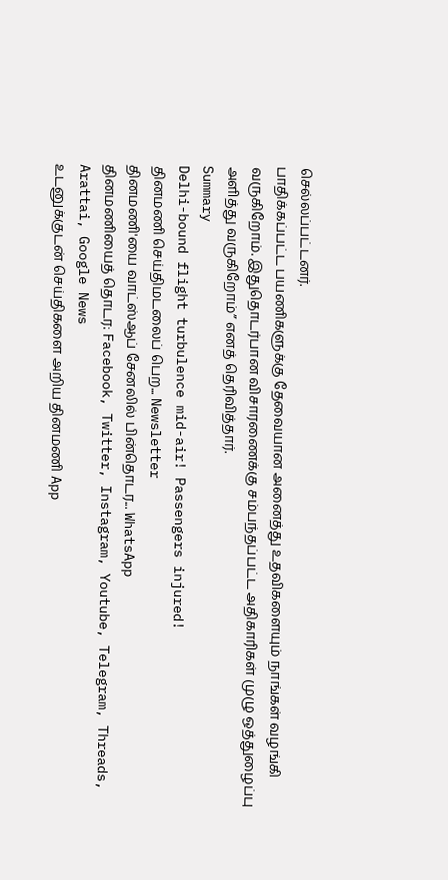செல்லப்பட்டனர்.
பாதிக்கப்பட்ட பயணிகளுக்கு தேவையான அனைத்து உதவிகளையும் நாங்கள் வழங்கி வருகிறோம். இதுதொடர்பான விசாரணைக்கு சம்பந்தப்பட்ட அதிகாரிகள் முழு ஒத்துழைப்பு அளித்து வருகிறோம்” எனத் தெரிவித்தார்.
Summary
Delhi-bound flight turbulence mid-air! Passengers injured!
தினமணி செய்திமடலைப் பெற... Newsletter
தினமணி'யை வாட்ஸ்ஆப் சேனலில் பின்தொடர... WhatsApp
தினமணியைத் தொடர: Facebook, Twitter, Instagram, Youtube, Telegram, Threads, Arattai, Google News
உடனுக்குடன் செய்திகளை அறிய தினமணி App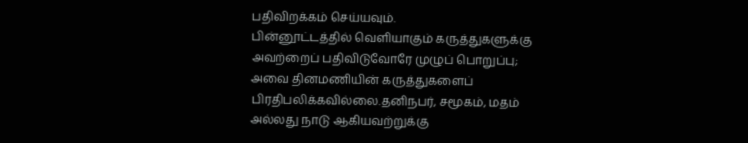பதிவிறக்கம் செய்யவும்.
பின்னூட்டத்தில் வெளியாகும் கருத்துகளுக்கு அவற்றைப் பதிவிடுவோரே முழுப் பொறுப்பு; அவை தினமணியின் கருத்துகளைப் பிரதிபலிக்கவில்லை.தனிநபர், சமூகம், மதம் அல்லது நாடு ஆகியவற்றுக்கு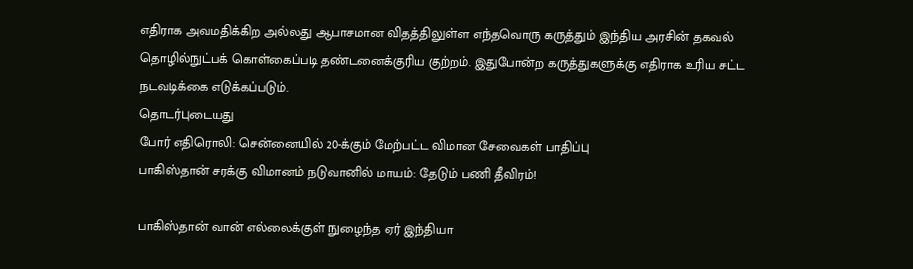எதிராக அவமதிக்கிற அல்லது ஆபாசமான விதத்திலுள்ள எந்தவொரு கருத்தும் இந்திய அரசின் தகவல் தொழில்நுட்பக் கொள்கைப்படி தண்டனைக்குரிய குற்றம். இதுபோன்ற கருத்துகளுக்கு எதிராக உரிய சட்ட நடவடிக்கை எடுக்கப்படும்.
தொடர்புடையது
போர் எதிரொலி: சென்னையில் 20-க்கும் மேற்பட்ட விமான சேவைகள் பாதிப்பு
பாகிஸ்தான் சரக்கு விமானம் நடுவானில் மாயம்: தேடும் பணி தீவிரம்!

பாகிஸ்தான் வான் எல்லைக்குள் நுழைந்த ஏர் இந்தியா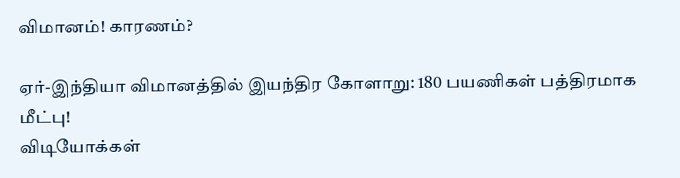விமானம்! காரணம்?

ஏர்-இந்தியா விமானத்தில் இயந்திர கோளாறு: 180 பயணிகள் பத்திரமாக மீட்பு!
விடியோக்கள்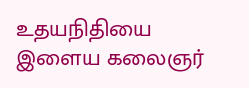உதயநிதியை இளைய கலைஞர்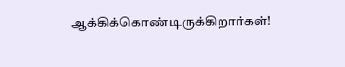ஆக்கிக்கொண்டிருக்கிறார்கள்!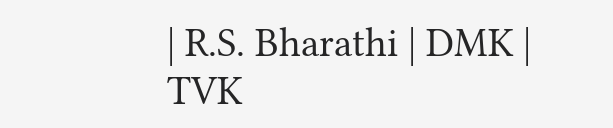| R.S. Bharathi | DMK | TVK